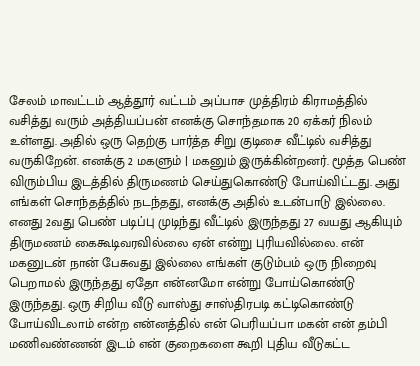சேலம் மாவட்டம் ஆத்தூர் வட்டம் அப்பாச முத்திரம் கிராமத்தில் வசித்து வரும் அத்தியப்பன் எனக்கு சொந்தமாக 20 ஏக்கர் நிலம் உள்ளது. அதில் ஒரு தெற்கு பார்த்த சிறு குடிசை வீட்டில் வசித்து வருகிறேன். எனக்கு 2 மகளும் | மகனும் இருக்கின்றனர். மூத்த பெண் விரும்பிய இடத்தில் திருமணம் செய்துகொண்டு போய்விட்டது. அது எங்கள் சொந்தத்தில் நடந்தது, எனக்கு அதில் உடன்பாடு இல்லை. எனது 2வது பெண் படிப்பு முடிந்து வீட்டில் இருந்தது 27 வயது ஆகியும் திருமணம் கைகூடிவரவில்லை ஏன் என்று புரியவில்லை. என் மகனுடன் நான் பேசுவது இல்லை எங்கள் குடும்பம் ஒரு நிறைவு பெறாமல் இருந்தது ஏதோ என்னமோ என்று போய்கொண்டு இருந்தது. ஒரு சிறிய வீடு வாஸ்து சாஸ்திரபடி கட்டிகொண்டு போய்விடலாம் என்ற என்னத்தில் என் பெரியப்பா மகன் என் தம்பி மணிவண்ணன் இடம் என் குறைகளை கூறி புதிய வீடுகட்ட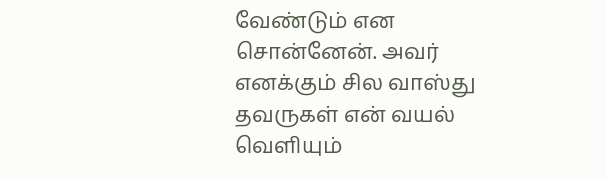வேண்டும் என சொன்னேன். அவர் எனக்கும் சில வாஸ்து தவருகள் என் வயல் வெளியும்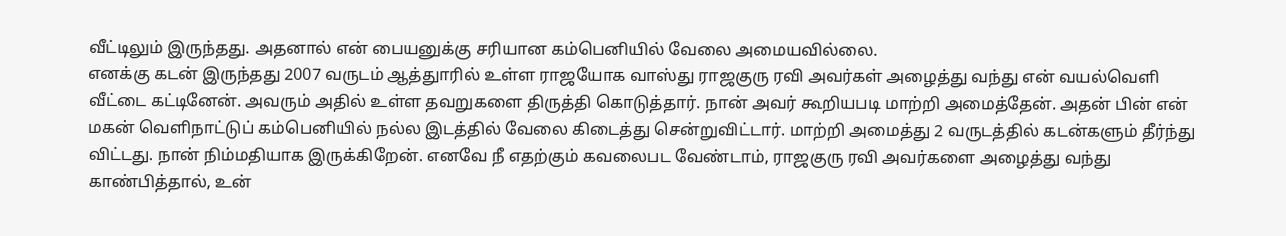வீட்டிலும் இருந்தது. அதனால் என் பையனுக்கு சரியான கம்பெனியில் வேலை அமையவில்லை.
எனக்கு கடன் இருந்தது 2007 வருடம் ஆத்துாரில் உள்ள ராஜயோக வாஸ்து ராஜகுரு ரவி அவர்கள் அழைத்து வந்து என் வயல்வெளி வீட்டை கட்டினேன். அவரும் அதில் உள்ள தவறுகளை திருத்தி கொடுத்தார். நான் அவர் கூறியபடி மாற்றி அமைத்தேன். அதன் பின் என் மகன் வெளிநாட்டுப் கம்பெனியில் நல்ல இடத்தில் வேலை கிடைத்து சென்றுவிட்டார். மாற்றி அமைத்து 2 வருடத்தில் கடன்களும் தீர்ந்து விட்டது. நான் நிம்மதியாக இருக்கிறேன். எனவே நீ எதற்கும் கவலைபட வேண்டாம், ராஜகுரு ரவி அவர்களை அழைத்து வந்து காண்பித்தால், உன்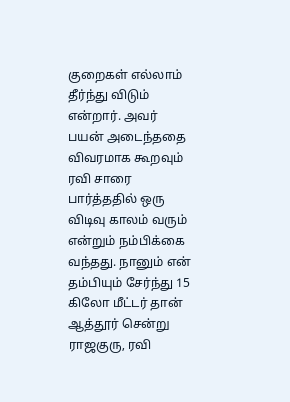குறைகள் எல்லாம் தீர்ந்து விடும் என்றார். அவர் பயன் அடைந்ததை விவரமாக கூறவும் ரவி சாரை பார்த்ததில் ஒரு விடிவு காலம் வரும் என்றும் நம்பிக்கை வந்தது. நானும் என் தம்பியும் சேர்ந்து 15 கிலோ மீட்டர் தான் ஆத்தூர் சென்று ராஜகுரு, ரவி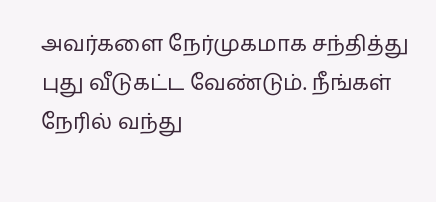அவர்களை நேர்முகமாக சந்தித்து புது வீடுகட்ட வேண்டும். நீங்கள் நேரில் வந்து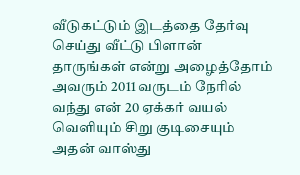வீடுகட்டும் இடத்தை தேர்வு செய்து வீட்டு பிளான் தாருங்கள் என்று அழைத்தோம் அவரும் 2011 வருடம் நேரில் வந்து என் 20 ஏக்கர் வயல் வெளியும் சிறு குடிசையும் அதன் வாஸ்து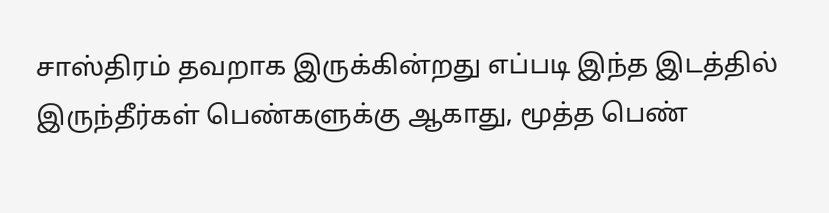சாஸ்திரம் தவறாக இருக்கின்றது எப்படி இந்த இடத்தில் இருந்தீர்கள் பெண்களுக்கு ஆகாது, மூத்த பெண்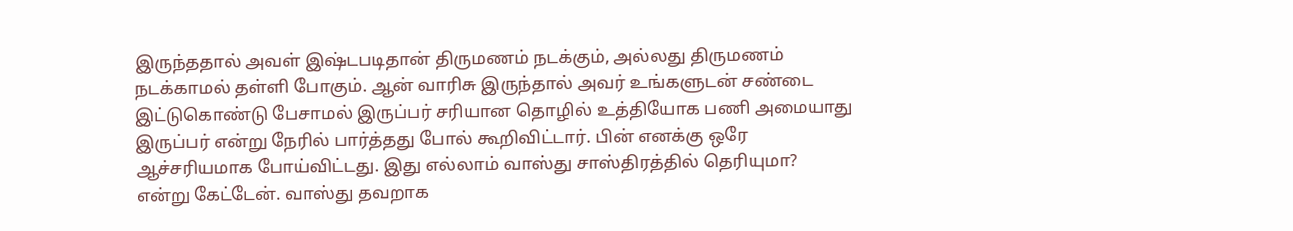இருந்ததால் அவள் இஷ்டபடிதான் திருமணம் நடக்கும், அல்லது திருமணம் நடக்காமல் தள்ளி போகும். ஆன் வாரிசு இருந்தால் அவர் உங்களுடன் சண்டை இட்டுகொண்டு பேசாமல் இருப்பர் சரியான தொழில் உத்தியோக பணி அமையாது இருப்பர் என்று நேரில் பார்த்தது போல் கூறிவிட்டார். பின் எனக்கு ஒரே ஆச்சரியமாக போய்விட்டது. இது எல்லாம் வாஸ்து சாஸ்திரத்தில் தெரியுமா? என்று கேட்டேன். வாஸ்து தவறாக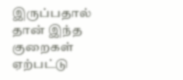இருப்பதால் தான் இந்த குறைகள் ஏற்பட்டு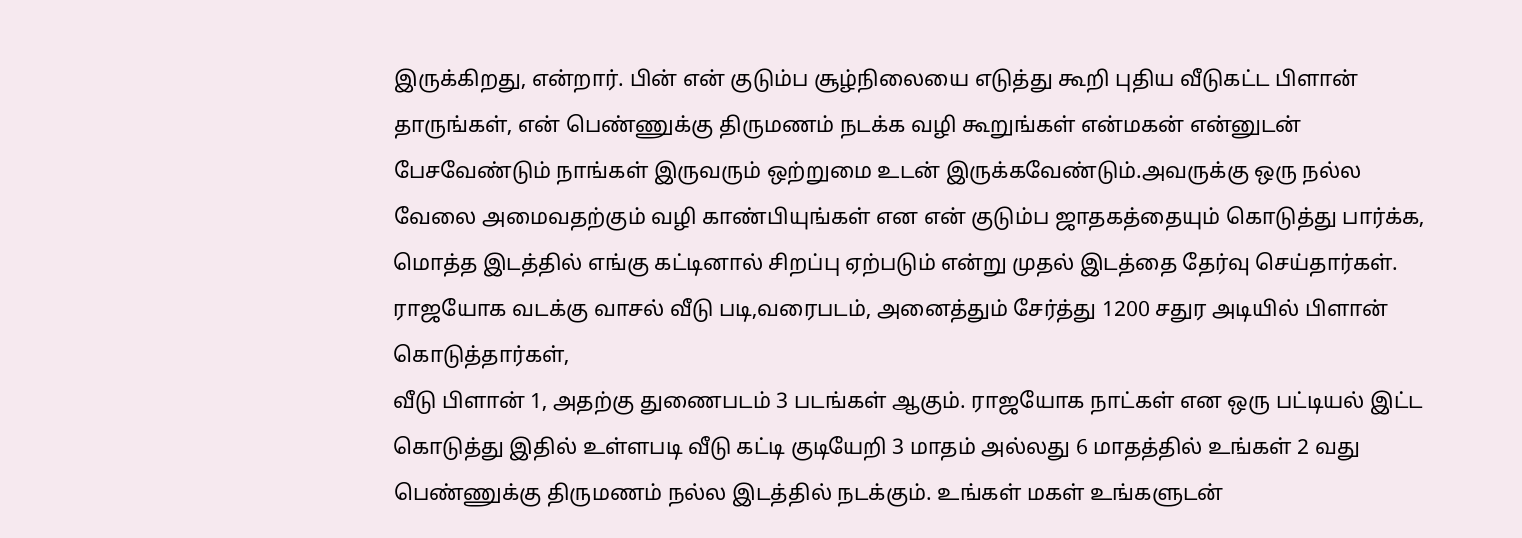இருக்கிறது, என்றார். பின் என் குடும்ப சூழ்நிலையை எடுத்து கூறி புதிய வீடுகட்ட பிளான் தாருங்கள், என் பெண்ணுக்கு திருமணம் நடக்க வழி கூறுங்கள் என்மகன் என்னுடன் பேசவேண்டும் நாங்கள் இருவரும் ஒற்றுமை உடன் இருக்கவேண்டும்.அவருக்கு ஒரு நல்ல வேலை அமைவதற்கும் வழி காண்பியுங்கள் என என் குடும்ப ஜாதகத்தையும் கொடுத்து பார்க்க, மொத்த இடத்தில் எங்கு கட்டினால் சிறப்பு ஏற்படும் என்று முதல் இடத்தை தேர்வு செய்தார்கள். ராஜயோக வடக்கு வாசல் வீடு படி,வரைபடம், அனைத்தும் சேர்த்து 1200 சதுர அடியில் பிளான் கொடுத்தார்கள்,
வீடு பிளான் 1, அதற்கு துணைபடம் 3 படங்கள் ஆகும். ராஜயோக நாட்கள் என ஒரு பட்டியல் இட்ட கொடுத்து இதில் உள்ளபடி வீடு கட்டி குடியேறி 3 மாதம் அல்லது 6 மாதத்தில் உங்கள் 2 வது பெண்ணுக்கு திருமணம் நல்ல இடத்தில் நடக்கும். உங்கள் மகள் உங்களுடன்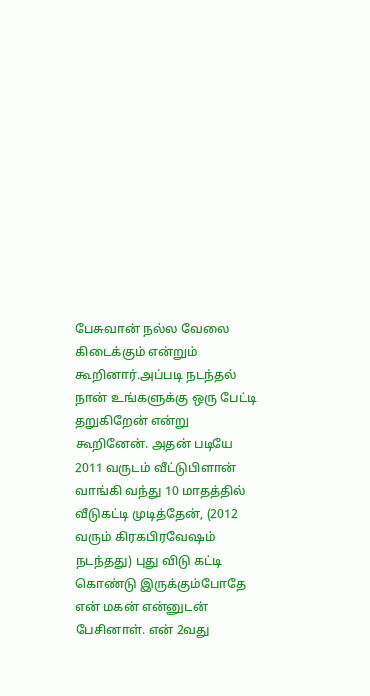பேசுவான் நல்ல வேலை கிடைக்கும் என்றும் கூறினார்.அப்படி நடந்தல் நான் உங்களுக்கு ஒரு பேட்டி தறுகிறேன் என்று கூறினேன். அதன் படியே 2011 வருடம் வீட்டுபிளான் வாங்கி வந்து 10 மாதத்தில் வீடுகட்டி முடித்தேன், (2012 வரும் கிரகபிரவேஷம் நடந்தது) புது விடு கட்டி கொண்டு இருக்கும்போதே என் மகன் என்னுடன் பேசினாள். என் 2வது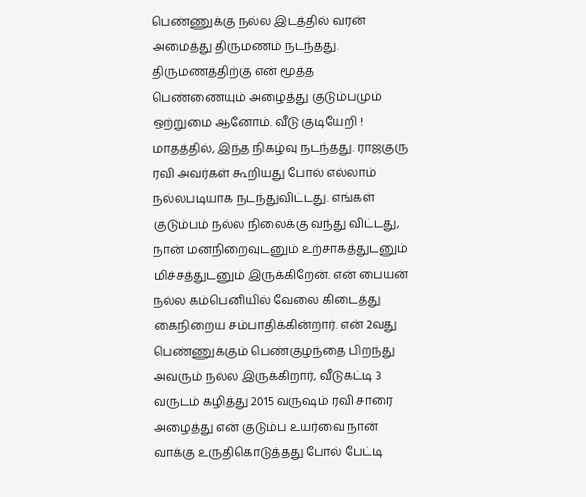பெண்ணுக்கு நல்ல இடத்தில் வரன் அமைத்து திருமணம் நடந்தது. திருமணத்திற்கு என் மூத்த பெண்ணையும் அழைத்து குடும்பமும் ஒற்றுமை ஆனோம். வீடு குடியேறி ! மாதத்தில், இந்த நிகழ்வு நடந்தது. ராஜகுரு ரவி அவர்கள் கூறியது போல் எல்லாம் நல்லபடியாக நடந்துவிட்டது. எங்கள் குடும்பம் நல்ல நிலைக்கு வந்து விட்டது, நான் மனநிறைவுடனும் உற்சாகத்துடனும் மிச்சத்துடனும் இருக்கிறேன். என் பையன் நல்ல கம்பெனியில் வேலை கிடைத்து கைநிறைய சம்பாதிக்கின்றார். என் 2வது பெண்ணுக்கும் பெண்குழந்தை பிறந்து அவரும் நல்ல இருக்கிறார், வீடுகட்டி 3 வருடம் கழித்து 2015 வருஷம் ரவி சாரை அழைத்து என் குடும்ப உயர்வை நான் வாக்கு உருதிகொடுத்தது போல் பேட்டி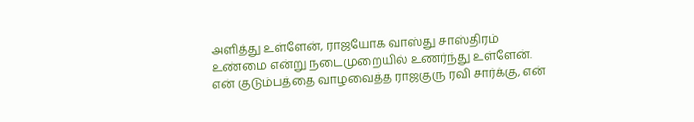அளித்து உள்ளேன், ராஜயோக வாஸ்து சாஸ்திரம் உண்மை என்று நடைமுறையில் உணர்ந்து உள்ளேன். என் குடும்பத்தை வாழவைத்த ராஜகுரு ரவி சார்க்கு, என்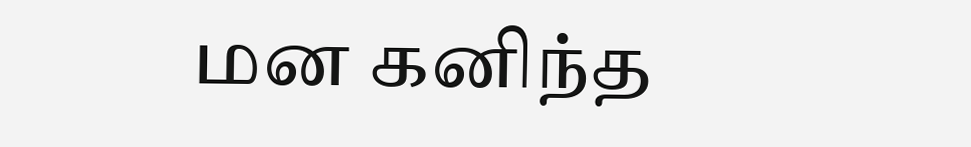மன கனிந்த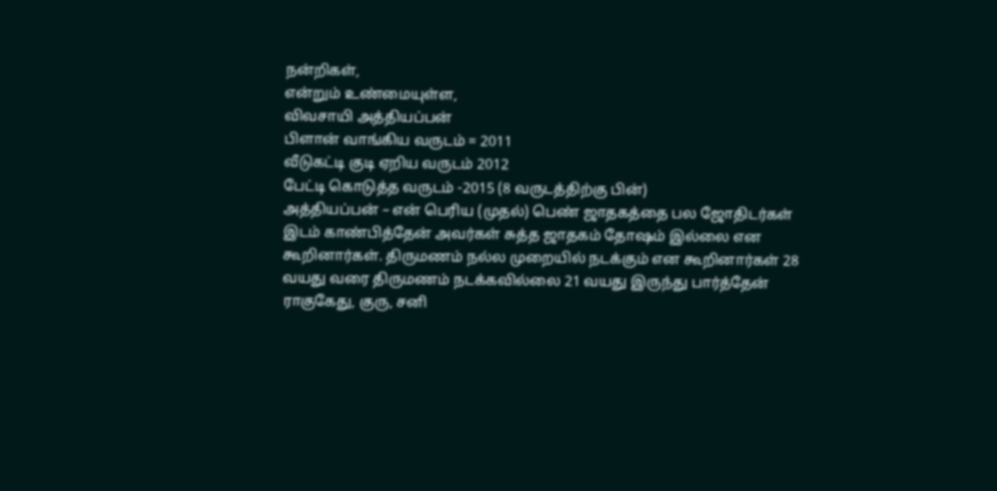நன்றிகள்,
என்றும் உண்மையுள்ள,
விவசாயி அத்தியப்பன்
பிளான் வாங்கிய வருடம் = 2011
வீடுகட்டி குடி ஏறிய வருடம் 2012
பேட்டி கொடுத்த வருடம் -2015 (8 வருடத்திற்கு பின்)
அத்தியப்பன் – என் பெரிய (முதல்) பெண் ஜாதகத்தை பல ஜோதிடர்கள் இடம் காண்பித்தேன் அவர்கள் சுத்த ஜாதகம் தோஷம் இல்லை என கூறினார்கள். திருமணம் நல்ல முறையில் நடக்கும் என கூறினார்கள் 28 வயது வரை திருமணம் நடக்கவில்லை 21 வயது இருந்து பார்த்தேன் ராகுகேது, குரு, சனி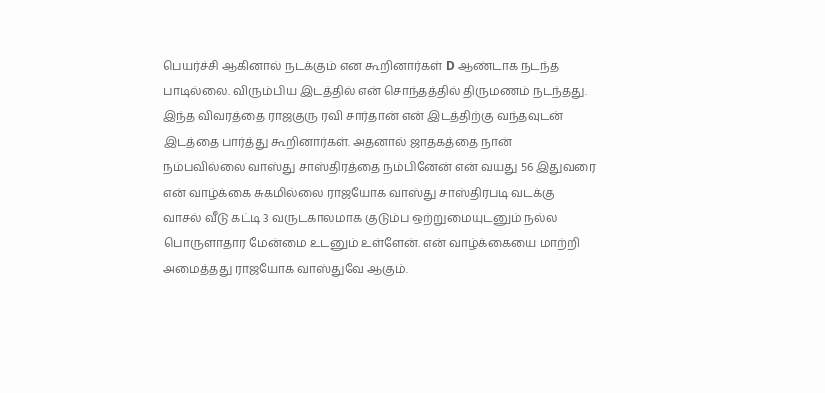பெயர்ச்சி ஆகினால் நடக்கும் என கூறினார்கள் D ஆண்டாக நடந்த பாடில்லை. விரும்பிய இடத்தில் என் சொந்தத்தில் திருமணம் நடந்தது. இந்த விவரத்தை ராஜகுரு ரவி சார்தான் என் இடத்திற்கு வந்தவுடன் இடத்தை பார்த்து கூறினார்கள். அதனால் ஜாதகத்தை நான் நம்பவில்லை வாஸ்து சாஸ்திரத்தை நம்பினேன் என் வயது 56 இதுவரை என் வாழ்க்கை சுகமில்லை ராஜயோக வாஸ்து சாஸ்திரபடி வடக்கு வாசல் வீடு கட்டி 3 வருடகாலமாக குடும்ப ஒற்றுமையுடனும் நல்ல பொருளாதார மேன்மை உடனும் உள்ளேன். என் வாழ்க்கையை மாற்றி அமைத்தது ராஜயோக வாஸ்துவே ஆகும்.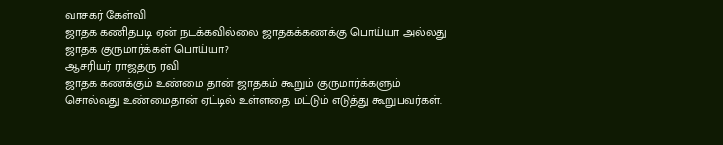வாசகர் கேள்வி
ஜாதக கணிதபடி ஏன் நடக்கவில்லை ஜாதகக்கணக்கு பொய்யா அல்லது ஜாதக குருமார்க்கள் பொய்யா?
ஆசரியர் ராஜதரு ரவி
ஜாதக கணக்கும் உண்மை தான் ஜாதகம் கூறும் குருமார்க்களும் சொல்வது உண்மைதான் ஏட்டில் உள்ளதை மட்டும் எடுத்து கூறுபவர்கள்.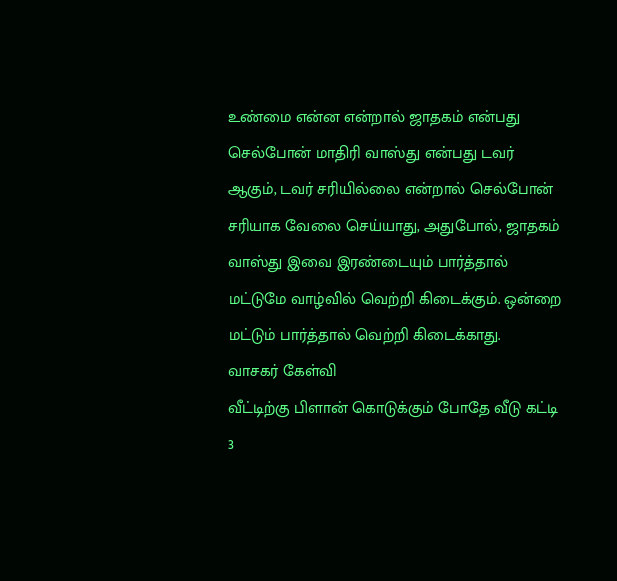உண்மை என்ன என்றால் ஜாதகம் என்பது செல்போன் மாதிரி வாஸ்து என்பது டவர் ஆகும், டவர் சரியில்லை என்றால் செல்போன் சரியாக வேலை செய்யாது, அதுபோல், ஜாதகம் வாஸ்து இவை இரண்டையும் பார்த்தால் மட்டுமே வாழ்வில் வெற்றி கிடைக்கும். ஒன்றை மட்டும் பார்த்தால் வெற்றி கிடைக்காது.
வாசகர் கேள்வி
வீட்டிற்கு பிளான் கொடுக்கும் போதே வீடு கட்டி 3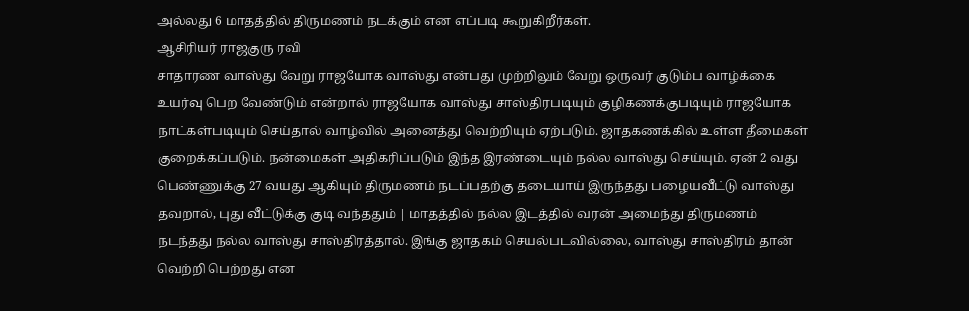அல்லது 6 மாதத்தில் திருமணம் நடக்கும் என எப்படி கூறுகிறீர்கள்.
ஆசிரியர் ராஜகுரு ரவி
சாதாரண வாஸ்து வேறு ராஜயோக வாஸ்து என்பது முற்றிலும் வேறு ஒருவர் குடும்ப வாழ்க்கை உயர்வு பெற வேண்டும் என்றால் ராஜயோக வாஸ்து சாஸ்திரபடியும் குழிகணக்குபடியும் ராஜயோக நாட்கள்படியும் செய்தால் வாழ்வில் அனைத்து வெற்றியும் ஏற்படும். ஜாதகணக்கில் உள்ள தீமைகள் குறைக்கப்படும். நன்மைகள் அதிகரிப்படும் இந்த இரண்டையும் நல்ல வாஸ்து செய்யும். ஏன் 2 வது பெண்ணுக்கு 27 வயது ஆகியும் திருமணம் நடப்பதற்கு தடையாய் இருந்தது பழையவீட்டு வாஸ்து தவறால், புது வீட்டுக்கு குடி வந்ததும் | மாதத்தில் நல்ல இடத்தில் வரன் அமைந்து திருமணம் நடந்தது நல்ல வாஸ்து சாஸ்திரத்தால். இங்கு ஜாதகம் செயல்படவில்லை, வாஸ்து சாஸ்திரம் தான் வெற்றி பெற்றது என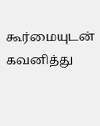கூர்மையுடன் கவனித்து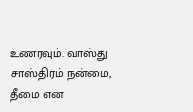உணரவும். வாஸ்து சாஸ்திரம் நன்மை, தீமை என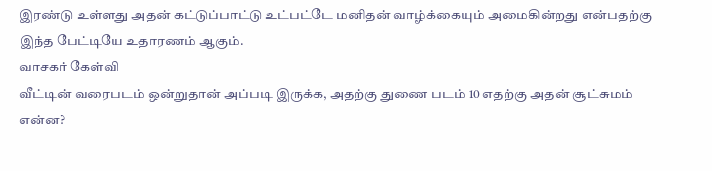இரண்டு உள்ளது அதன் கட்டுப்பாட்டு உட்பட்டே மனிதன் வாழ்க்கையும் அமைகின்றது என்பதற்கு இந்த பேட்டியே உதாரணம் ஆகும்.
வாசகர் கேள்வி
வீட்டின் வரைபடம் ஒன்றுதான் அப்படி இருக்க, அதற்கு துணை படம் 10 எதற்கு அதன் சூட்சுமம் என்ன?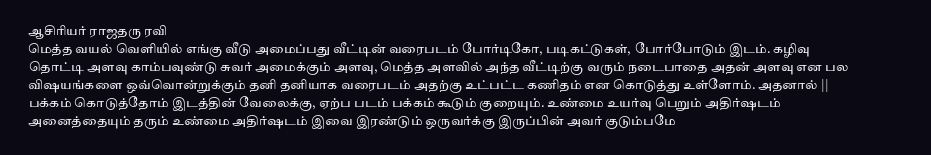ஆசிரியர் ராஜதரு ரவி
மெத்த வயல் வெளியில் எங்கு வீடு அமைப்பது வீட்டின் வரைபடம் போர்டிகோ, படிகட்டுகள், போர்போடும் இடம். கழிவு தொட்டி அளவு காம்பவுண்டு சுவர் அமைக்கும் அளவு, மெத்த அளவில் அந்த வீட்டிற்கு வரும் நடைபாதை அதன் அளவு என பல விஷயங்களை ஒவ்வொன்றுக்கும் தனி தனியாக வரைபடம் அதற்கு உட்பட்ட கணிதம் என கொடுத்து உள்ளோம். அதனால் || பக்கம் கொடுத்தோம் இடத்தின் வேலைக்கு, ஏற்ப படம் பக்கம் கூடும் குறையும். உண்மை உயர்வு பெறும் அதிர்ஷடம் அனைத்தையும் தரும் உண்மை அதிர்ஷடம் இவை இரண்டும் ஒருவர்க்கு இருப்பின் அவர் குடும்பமே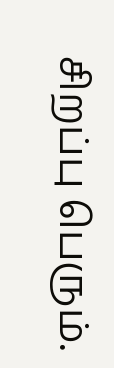சிறப்பு பெரும்.